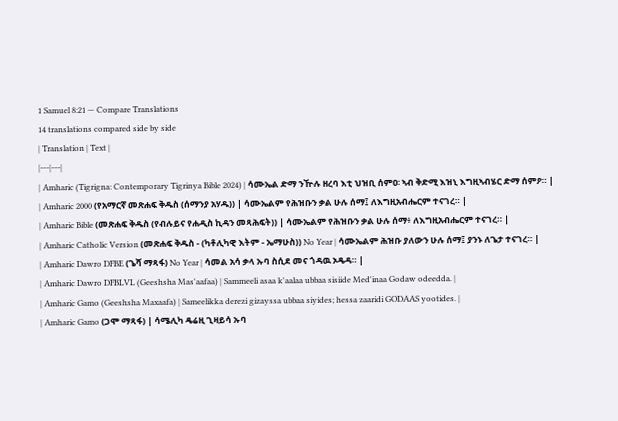1 Samuel 8:21 — Compare Translations
14 translations compared side by side
| Translation | Text |
|---|---|
| Amharic (Tigrigna: Contemporary Tigrinya Bible 2024) | ሳሙኤል ድማ ንዅሉ ዘረባ እቲ ህዝቢ ሰምዐ፡ ኣብ ቅድሚ እዝኒ እግዚኣብሄር ድማ ሰምዖ። |
| Amharic 2000 (የአማርኛ መጽሐፍ ቅዱስ (ሰማንያ አሃዱ)) | ሳሙኤልም የሕዝቡን ቃል ሁሉ ሰማ፤ ለእግዚአብሔርም ተናገረ። |
| Amharic Bible (መጽሐፍ ቅዱስ (የብሉይና የሐዲስ ኪዳን መጻሕፍት)) | ሳሙኤልም የሕዝቡን ቃል ሁሉ ሰማ፥ ለእግዚአብሔርም ተናገረ። |
| Amharic Catholic Version (መጽሐፍ ቅዱስ - (ካቶሊካዊ እትም - ኤማሁስ)) No Year | ሳሙኤልም ሕዝቡ ያለውን ሁሉ ሰማ፤ ያንኑ ለጌታ ተናገረ። |
| Amharic Dawro DFBE (ጌሻ ማጻፋ) No Year | ሳመል አሳ ቃላ ኡባ ስሲደ መና ጎዳዉ ኦዴዳ። |
| Amharic Dawro DFBLVL (Geeshsha Mas'aafaa) | Sammeeli asaa k'aalaa ubbaa sisiide Med'inaa Godaw odeedda. |
| Amharic Gamo (Geeshsha Maxaafa) | Sameelikka derezi gizayssa ubbaa siyides; hessa zaaridi GODAAS yootides. |
| Amharic Gamo (ጋሞ ማጻፋ) | ሳሜሊካ ዴሬዚ ጊዛይሳ ኡባ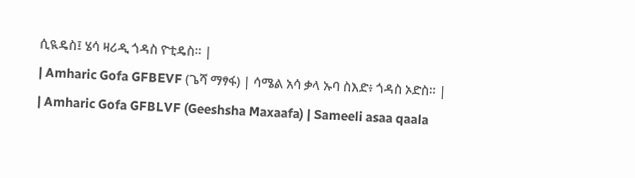ሲዪዴስ፤ ሄሳ ዛሪዲ ጎዳስ ዮቲዴስ። |
| Amharic Gofa GFBEVF (ጌሻ ማፃፋ) | ሳሜል አሳ ቃላ ኡባ ስእድ፥ ጎዳስ ኦድስ። |
| Amharic Gofa GFBLVF (Geeshsha Maxaafa) | Sameeli asaa qaala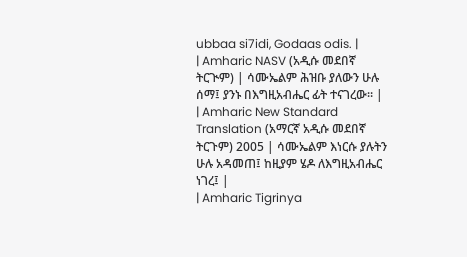ubbaa si7idi, Godaas odis. |
| Amharic NASV (አዲሱ መደበኛ ትርጒም) | ሳሙኤልም ሕዝቡ ያለውን ሁሉ ሰማ፤ ያንኑ በእግዚአብሔር ፊት ተናገረው። |
| Amharic New Standard Translation (አማርኛ አዲሱ መደበኛ ትርጉም) 2005 | ሳሙኤልም እነርሱ ያሉትን ሁሉ አዳመጠ፤ ከዚያም ሄዶ ለእግዚአብሔር ነገረ፤ |
| Amharic Tigrinya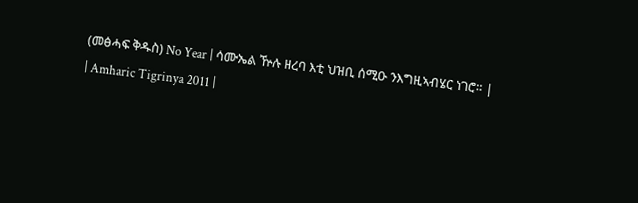(መፅሓፍ ቅዱስ) No Year | ሳሙኤል ዅሉ ዘረባ እቲ ህዝቢ ሰሚዑ ንእግዚኣብሄር ነገሮ። |
| Amharic Tigrinya 2011 |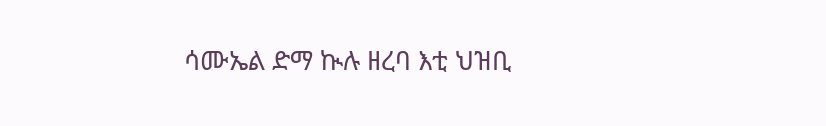ሳሙኤል ድማ ኲሉ ዘረባ እቲ ህዝቢ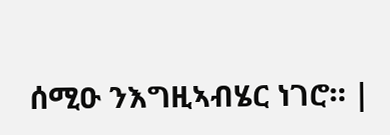ሰሚዑ ንእግዚኣብሄር ነገሮ። |